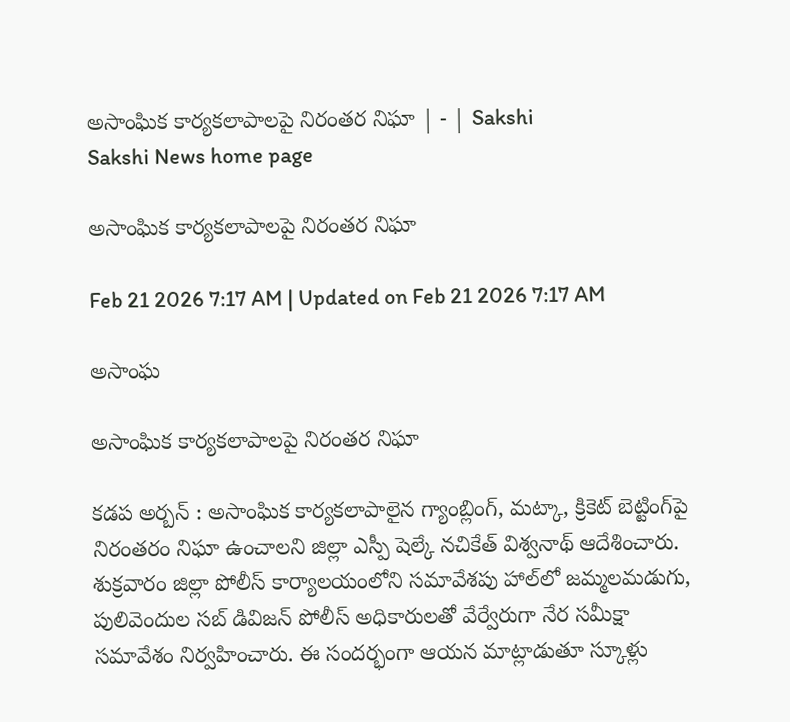అసాంఘిక కార్యకలాపాలపై నిరంతర నిఘా | - | Sakshi
Sakshi News home page

అసాంఘిక కార్యకలాపాలపై నిరంతర నిఘా

Feb 21 2026 7:17 AM | Updated on Feb 21 2026 7:17 AM

అసాంఘ

అసాంఘిక కార్యకలాపాలపై నిరంతర నిఘా

కడప అర్బన్‌ : అసాంఘిక కార్యకలాపాలైన గ్యాంబ్లింగ్‌, మట్కా, క్రికెట్‌ బెట్టింగ్‌పై నిరంతరం నిఘా ఉంచాలని జిల్లా ఎస్పీ షెల్కే నచికేత్‌ విశ్వనాథ్‌ ఆదేశించారు. శుక్రవారం జిల్లా పోలీస్‌ కార్యాలయంలోని సమావేశపు హాల్‌లో జమ్మలమడుగు, పులివెందుల సబ్‌ డివిజన్‌ పోలీస్‌ అధికారులతో వేర్వేరుగా నేర సమీక్షా సమావేశం నిర్వహించారు. ఈ సందర్భంగా ఆయన మాట్లాడుతూ స్కూళ్లు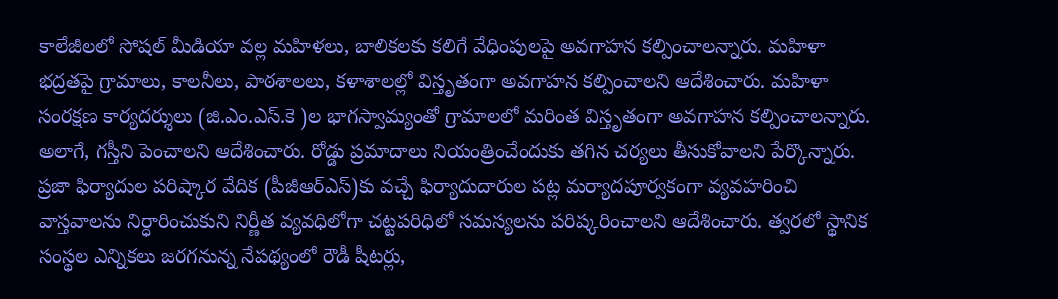కాలేజీలలో సోషల్‌ మీడియా వల్ల మహిళలు, బాలికలకు కలిగే వేధింపులపై అవగాహన కల్పించాలన్నారు. మహిళా భద్రతపై గ్రామాలు, కాలనీలు, పాఠశాలలు, కళాశాలల్లో విస్తృతంగా అవగాహన కల్పించాలని ఆదేశించారు. మహిళా సంరక్షణ కార్యదర్శులు (జి.ఎం.ఎస్‌.కె )ల భాగస్వామ్యంతో గ్రామాలలో మరింత విస్తృతంగా అవగాహన కల్పించాలన్నారు. అలాగే, గస్తీని పెంచాలని ఆదేశించారు. రోడ్డు ప్రమాదాలు నియంత్రించేందుకు తగిన చర్యలు తీసుకోవాలని పేర్కొన్నారు. ప్రజా ఫిర్యాదుల పరిష్కార వేదిక (పీజీఆర్‌ఎస్‌)కు వచ్చే ఫిర్యాదుదారుల పట్ల మర్యాదపూర్వకంగా వ్యవహరించి వాస్తవాలను నిర్ధారించుకుని నిర్ణీత వ్యవధిలోగా చట్టపరిధిలో సమస్యలను పరిష్కరించాలని ఆదేశించారు. త్వరలో స్థానిక సంస్థల ఎన్నికలు జరగనున్న నేపథ్యంలో రౌడీ షీటర్లు,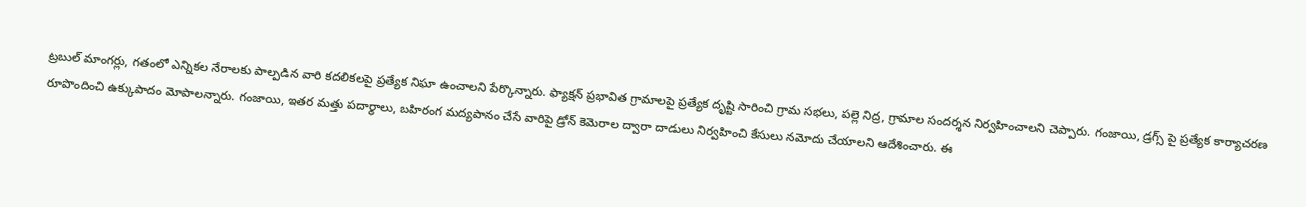ట్రబుల్‌ మాంగర్లు, గతంలో ఎన్నికల నేరాలకు పాల్పడిన వారి కదలికలపై ప్రత్యేక నిఘా ఉంచాలని పేర్కొన్నారు. ఫ్యాక్షన్‌ ప్రభావిత గ్రామాలపై ప్రత్యేక దృష్టి సారించి గ్రామ సభలు, పల్లె నిద్ర, గ్రామాల సందర్శన నిర్వహించాలని చెప్పారు. గంజాయి, డ్రగ్స్‌ పై ప్రత్యేక కార్యాచరణ రూపొందించి ఉక్కుపాదం మోపాలన్నారు. గంజాయి, ఇతర మత్తు పదార్థాలు, బహిరంగ మద్యపానం చేసే వారిపై డ్రోన్‌ కెమెరాల ద్వారా దాడులు నిర్వహించి కేసులు నమోదు చేయాలని ఆదేశించారు. ఈ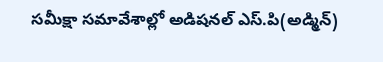సమీక్షా సమావేశాల్లో అడిషనల్‌ ఎస్‌.పి(అడ్మిన్‌)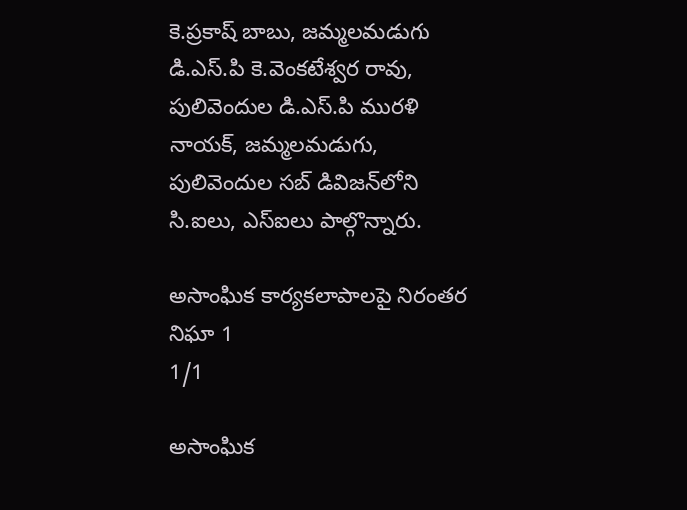కె.ప్రకాష్‌ బాబు, జమ్మలమడుగు డి.ఎస్‌.పి కె.వెంకటేశ్వర రావు, పులివెందుల డి.ఎస్‌.పి మురళి నాయక్‌, జమ్మలమడుగు, పులివెందుల సబ్‌ డివిజన్‌లోని సి.ఐలు, ఎస్‌ఐలు పాల్గొన్నారు.

అసాంఘిక కార్యకలాపాలపై నిరంతర నిఘా 1
1/1

అసాంఘిక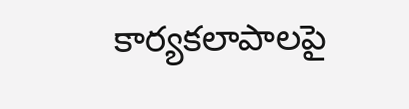కార్యకలాపాలపై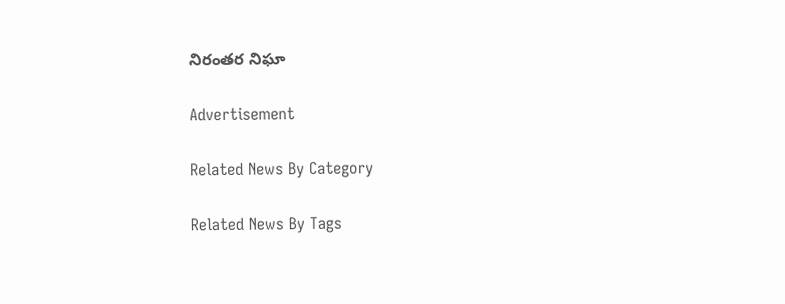నిరంతర నిఘా

Advertisement

Related News By Category

Related News By Tags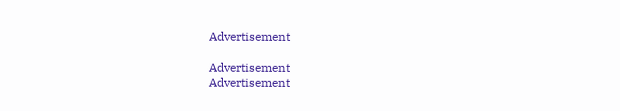Advertisement

Advertisement
Advertisement